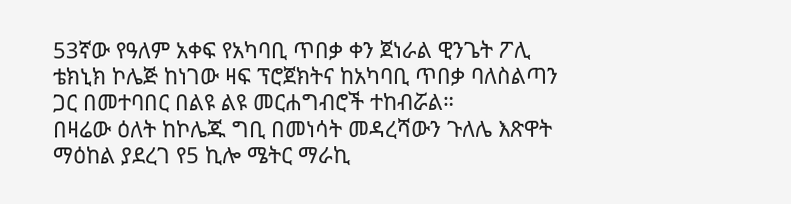53ኛው የዓለም አቀፍ የአካባቢ ጥበቃ ቀን ጀነራል ዊንጌት ፖሊ ቴክኒክ ኮሌጅ ከነገው ዛፍ ፕሮጀክትና ከአካባቢ ጥበቃ ባለስልጣን ጋር በመተባበር በልዩ ልዩ መርሐግብሮች ተከብሯል።
በዛሬው ዕለት ከኮሌጁ ግቢ በመነሳት መዳረሻውን ጉለሌ እጽዋት ማዕከል ያደረገ የ5 ኪሎ ሜትር ማራኪ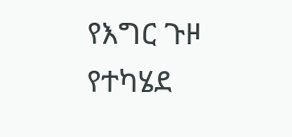የእግር ጉዞ የተካሄደ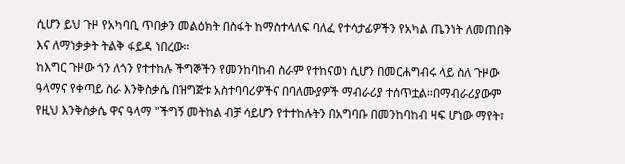ሲሆን ይህ ጉዞ የአካባቢ ጥበቃን መልዕክት በስፋት ከማስተላለፍ ባለፈ የተሳታፊዎችን የአካል ጤንነት ለመጠበቅ እና ለማነቃቃት ትልቅ ፋይዳ ነበረው።
ከእግር ጉዞው ጎን ለጎን የተተከሉ ችግኞችን የመንከባከብ ስራም የተከናወነ ሲሆን በመርሐግብሩ ላይ ስለ ጉዞው ዓላማና የቀጣይ ስራ እንቅስቃሴ በዝግጅቱ አስተባባሪዎችና በባለሙያዎች ማብራሪያ ተሰጥቷል፡፡በማብራሪያውም የዚህ እንቅስቃሴ ዋና ዓላማ "ችግኝ መትከል ብቻ ሳይሆን የተተከሉትን በአግባቡ በመንከባከብ ዛፍ ሆነው ማየት፣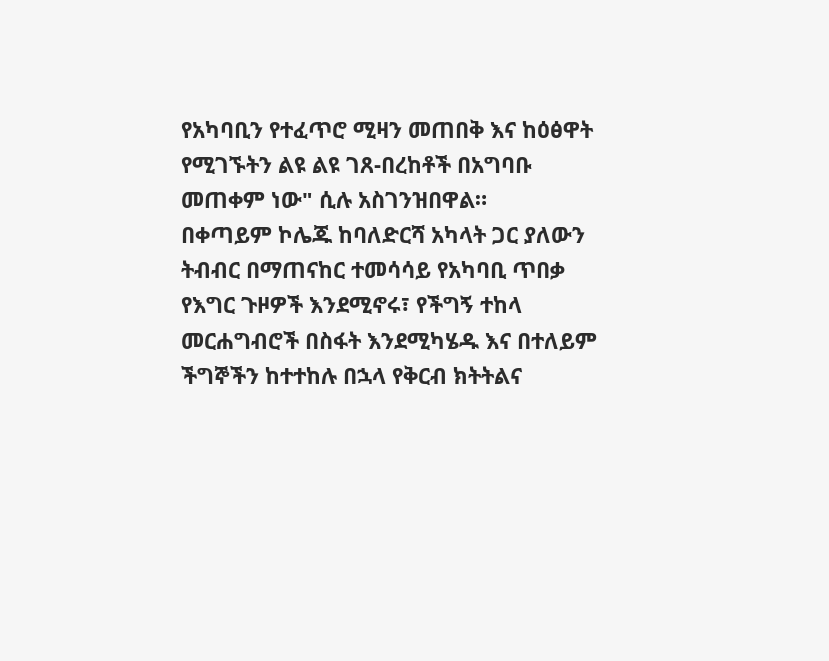የአካባቢን የተፈጥሮ ሚዛን መጠበቅ እና ከዕፅዋት የሚገኙትን ልዩ ልዩ ገጸ-በረከቶች በአግባቡ መጠቀም ነው" ሲሉ አስገንዝበዋል።
በቀጣይም ኮሌጁ ከባለድርሻ አካላት ጋር ያለውን ትብብር በማጠናከር ተመሳሳይ የአካባቢ ጥበቃ የእግር ጉዞዎች እንደሚኖሩ፣ የችግኝ ተከላ መርሐግብሮች በስፋት እንደሚካሄዱ እና በተለይም ችግኞችን ከተተከሉ በኋላ የቅርብ ክትትልና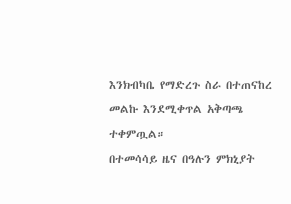እንክብካቤ የማድረጉ ስራ በተጠናከረ መልኩ እንደሚቀጥል አቅጣጫ ተቀምጧል።
በተመሳሳይ ዜና በዓሉን ምክኒያት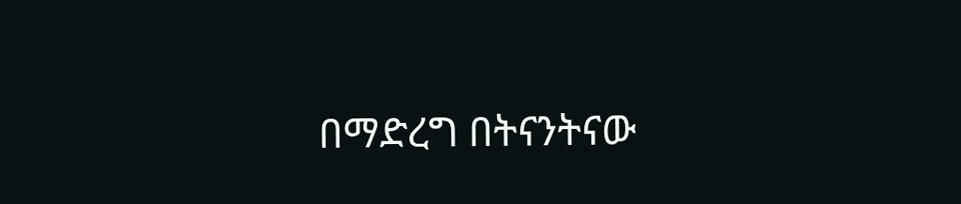በማድረግ በትናንትናው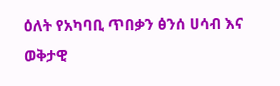ዕለት የአካባቢ ጥበቃን ፅንሰ ሀሳብ እና ወቅታዊ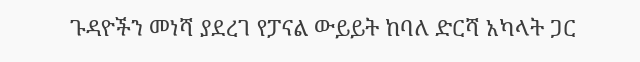ጉዳዮችን መነሻ ያደረገ የፓናል ውይይት ከባለ ድርሻ አካላት ጋር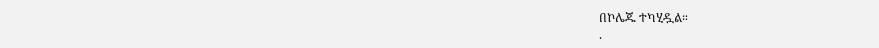በኮሌጁ ተካሂዷል።
.